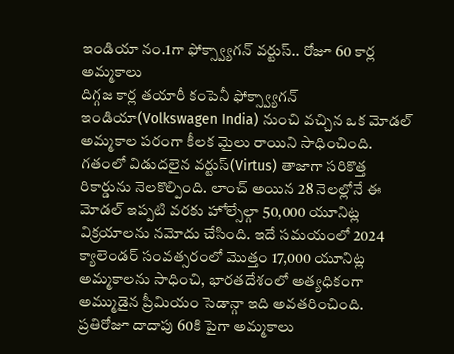ఇండియా నం.1గా ఫోక్స్వ్యాగన్ వర్టుస్.. రోజూ 60 కార్ల అమ్మకాలు
దిగ్గజ కార్ల తయారీ కంపెనీ ఫోక్స్వ్యాగన్ ఇండియా(Volkswagen India) నుంచి వచ్చిన ఒక మోడల్ అమ్మకాల పరంగా కీలక మైలు రాయిని సాధించింది. గతంలో విడుదలైన వర్టుస్(Virtus) తాజాగా సరికొత్త రికార్డును నెలకొల్పింది. లాంచ్ అయిన 28 నెలల్లోనే ఈ మోడల్ ఇప్పటి వరకు హోల్సేల్గా 50,000 యూనిట్ల విక్రయాలను నమోదు చేసింది. ఇదే సమయంలో 2024 క్యాలెండర్ సంవత్సరంలో మొత్తం 17,000 యూనిట్ల అమ్మకాలను సాధించి, భారతదేశంలో అత్యధికంగా అమ్ముడైన ప్రీమియం సెడాన్గా ఇది అవతరించింది. ప్రతిరోజూ దాదాపు 60కి పైగా అమ్మకాలు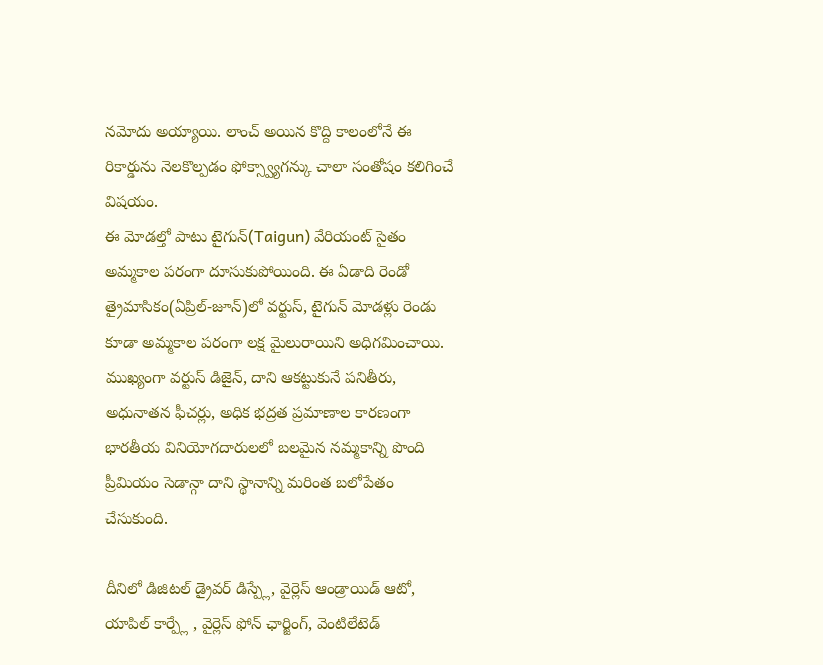నమోదు అయ్యాయి. లాంచ్ అయిన కొద్ది కాలంలోనే ఈ రికార్డును నెలకొల్పడం ఫోక్స్వ్యాగన్కు చాలా సంతోషం కలిగించే విషయం.
ఈ మోడల్తో పాటు టైగున్(Taigun) వేరియంట్ సైతం అమ్మకాల పరంగా దూసుకుపోయింది. ఈ ఏడాది రెండో త్రైమాసికం(ఏప్రిల్-జూన్)లో వర్టుస్, టైగున్ మోడళ్లు రెండు కూడా అమ్మకాల పరంగా లక్ష మైలురాయిని అధిగమించాయి. ముఖ్యంగా వర్టుస్ డిజైన్, దాని ఆకట్టుకునే పనితీరు, అధునాతన ఫీచర్లు, అధిక భద్రత ప్రమాణాల కారణంగా భారతీయ వినియోగదారులలో బలమైన నమ్మకాన్ని పొంది ప్రీమియం సెడాన్గా దాని స్థానాన్ని మరింత బలోపేతం చేసుకుంది.

దీనిలో డిజిటల్ డ్రైవర్ డిస్ప్లే, వైర్లెస్ ఆండ్రాయిడ్ ఆటో, యాపిల్ కార్ప్లే , వైర్లెస్ ఫోన్ ఛార్జింగ్, వెంటిలేటెడ్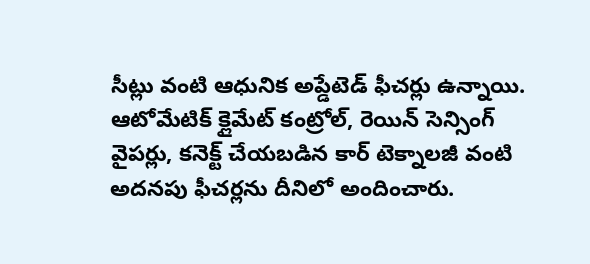సీట్లు వంటి ఆధునిక అప్డేటెడ్ ఫీచర్లు ఉన్నాయి. ఆటోమేటిక్ క్లైమేట్ కంట్రోల్, రెయిన్ సెన్సింగ్ వైపర్లు, కనెక్ట్ చేయబడిన కార్ టెక్నాలజీ వంటి అదనపు ఫీచర్లను దీనిలో అందించారు.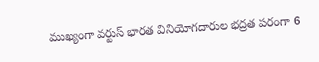ముఖ్యంగా వర్టుస్ భారత వినియోగదారుల భద్రత పరంగా 6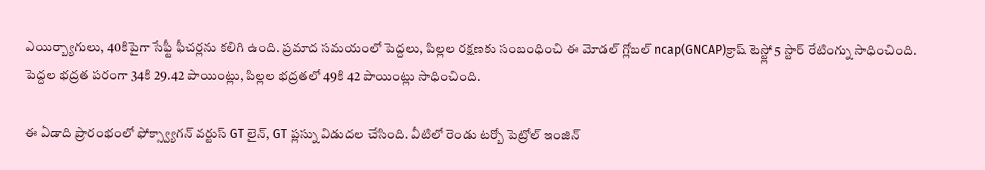ఎయిర్బ్యాగులు, 40కిపైగా సేఫ్టీ ఫీచర్లను కలిగి ఉంది. ప్రమాద సమయంలో పెద్దలు, పిల్లల రక్షణకు సంబంధించి ఈ మోడల్ గ్లోబల్ ncap(GNCAP)క్రాష్ టెస్ట్లో 5 స్టార్ రేటింగ్ను సాధించింది. పెద్దల భద్రత పరంగా 34కి 29.42 పాయింట్లు, పిల్లల భద్రతలో 49కి 42 పాయింట్లు సాధించింది.

ఈ ఏడాది ప్రారంభంలో ఫోక్స్వ్యాగన్ వర్టుస్ GT లైన్, GT ప్లస్ను విడుదల చేసింది. వీటిలో రెండు టర్బో పెట్రోల్ ఇంజిన్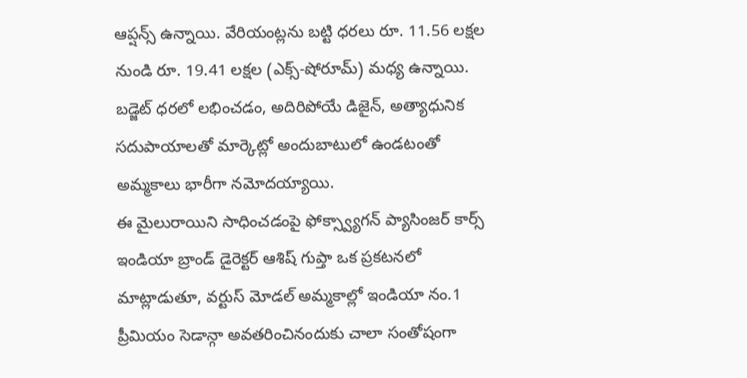ఆప్షన్స్ ఉన్నాయి. వేరియంట్లను బట్టి ధరలు రూ. 11.56 లక్షల నుండి రూ. 19.41 లక్షల (ఎక్స్-షోరూమ్) మధ్య ఉన్నాయి. బడ్జెట్ ధరలో లభించడం, అదిరిపోయే డిజైన్, అత్యాధునిక సదుపాయాలతో మార్కెట్లో అందుబాటులో ఉండటంతో అమ్మకాలు భారీగా నమోదయ్యాయి.
ఈ మైలురాయిని సాధించడంపై ఫోక్స్వ్యాగన్ ప్యాసింజర్ కార్స్ ఇండియా బ్రాండ్ డైరెక్టర్ ఆశిష్ గుప్తా ఒక ప్రకటనలో మాట్లాడుతూ, వర్టుస్ మోడల్ అమ్మకాల్లో ఇండియా నం.1 ప్రీమియం సెడాన్గా అవతరించినందుకు చాలా సంతోషంగా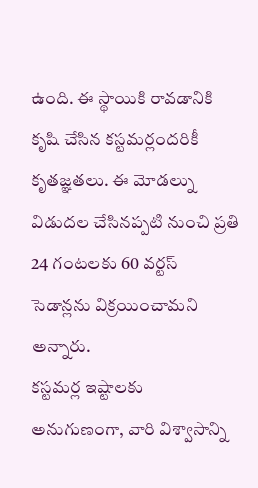ఉంది. ఈ స్థాయికి రావడానికి కృషి చేసిన కస్టమర్లందరికీ కృతజ్ఞతలు. ఈ మోడల్ను విడుదల చేసినప్పటి నుంచి ప్రతి 24 గంటలకు 60 వర్టస్ సెడాన్లను విక్రయించామని అన్నారు.
కస్టమర్ల ఇష్టాలకు అనుగుణంగా, వారి విశ్వాసాన్ని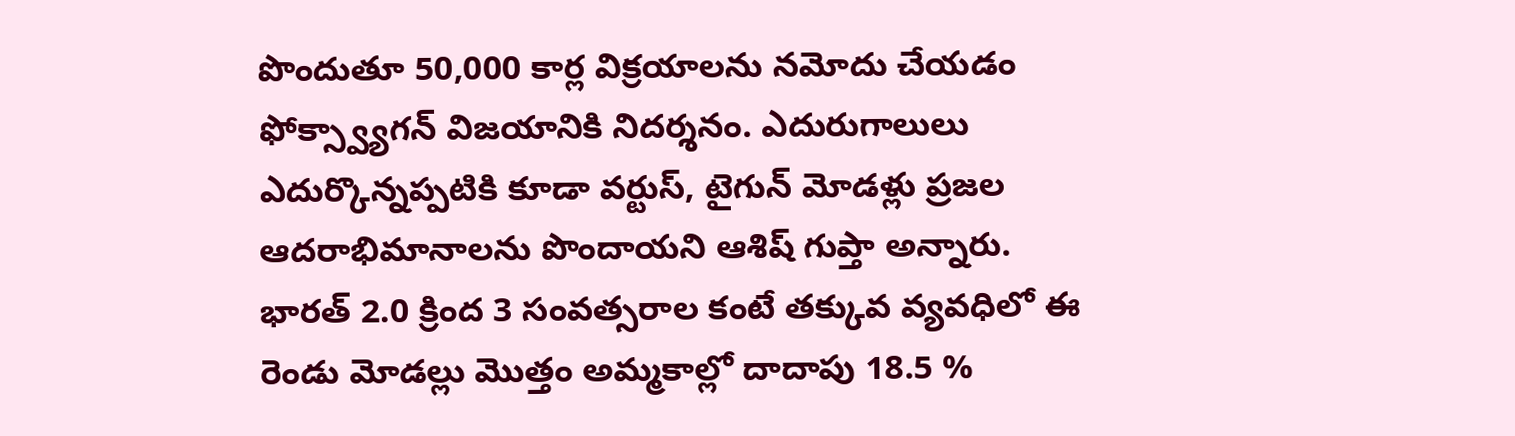పొందుతూ 50,000 కార్ల విక్రయాలను నమోదు చేయడం ఫోక్స్వ్యాగన్ విజయానికి నిదర్శనం. ఎదురుగాలులు ఎదుర్కొన్నప్పటికి కూడా వర్టుస్, టైగున్ మోడళ్లు ప్రజల ఆదరాభిమానాలను పొందాయని ఆశిష్ గుప్తా అన్నారు. భారత్ 2.0 క్రింద 3 సంవత్సరాల కంటే తక్కువ వ్యవధిలో ఈ రెండు మోడల్లు మొత్తం అమ్మకాల్లో దాదాపు 18.5 %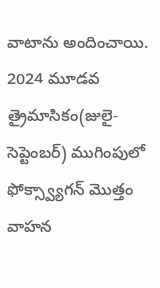వాటాను అందించాయి.
2024 మూడవ త్రైమాసికం(జులై-సెప్టెంబర్) ముగింపులో ఫోక్స్వ్యాగన్ మొత్తం వాహన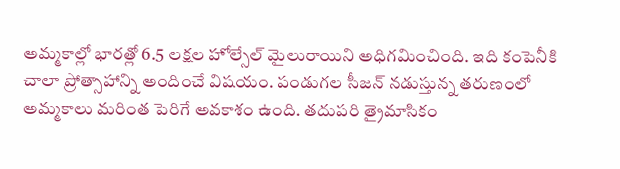అమ్మకాల్లో భారత్లో 6.5 లక్షల హోల్సేల్ మైలురాయిని అధిగమించింది. ఇది కంపెనీకి చాలా ప్రోత్సాహాన్ని అందించే విషయం. పండుగల సీజన్ నడుస్తున్న తరుణంలో అమ్మకాలు మరింత పెరిగే అవకాశం ఉంది. తదుపరి త్రైమాసికం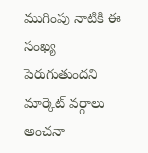ముగింపు నాటికి ఈ సంఖ్య పెరుగుతుందని మార్కెట్ వర్గాలు అంచనా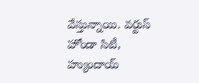వేస్తున్నాయి. వర్టుస్ హోండా సిటీ, హ్యుందాయ్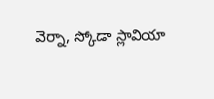వెర్నా, స్కోడా స్లావియా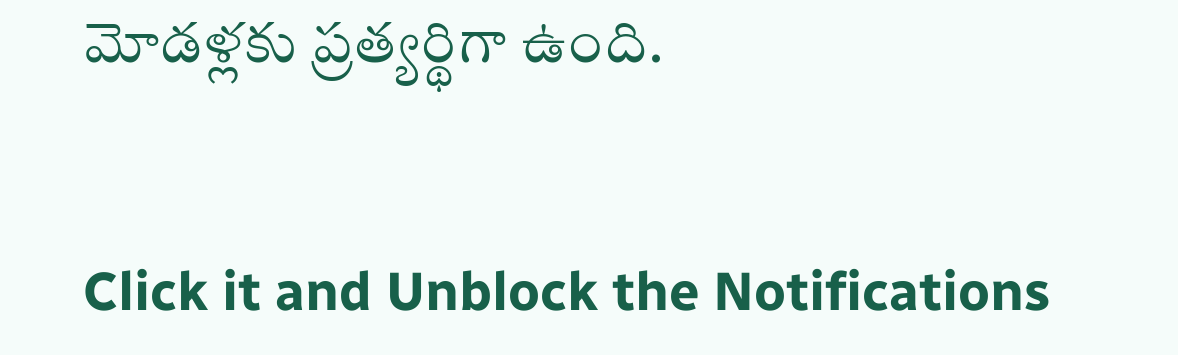మోడళ్లకు ప్రత్యర్థిగా ఉంది.


Click it and Unblock the Notifications